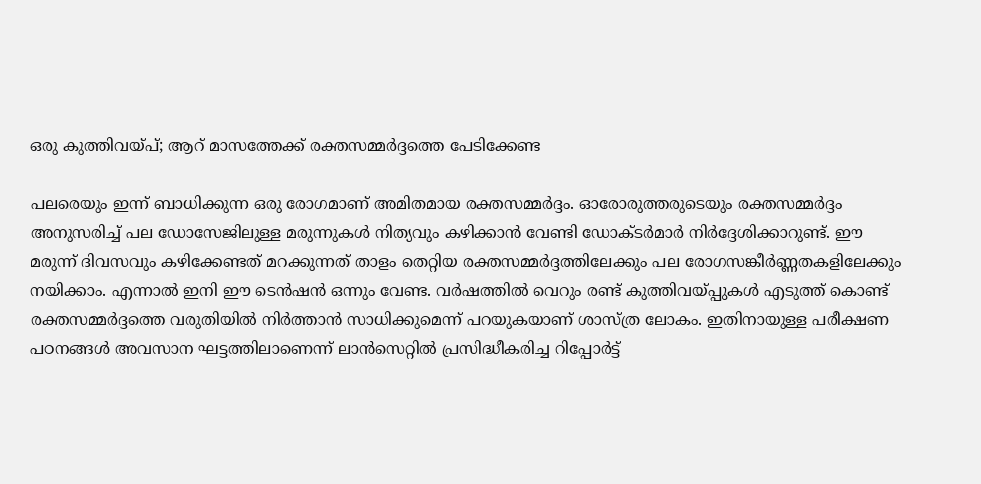ഒരു കുത്തിവയ്‌പ്; ആറ്‌ മാസത്തേക്ക്‌ രക്തസമ്മര്‍ദ്ദത്തെ പേടിക്കേണ്ട

പലരെയും ഇന്ന്‌ ബാധിക്കുന്ന ഒരു രോഗമാണ്‌ അമിതമായ രക്തസമ്മര്‍ദ്ദം. ഓരോരുത്തരുടെയും രക്തസമ്മര്‍ദ്ദം അനുസരിച്ച്‌ പല ഡോസേജിലുള്ള മരുന്നുകള്‍ നിത്യവും കഴിക്കാന്‍ വേണ്ടി ഡോക്ടര്‍മാര്‍ നിര്‍ദ്ദേശിക്കാറുണ്ട്‌. ഈ മരുന്ന്‌ ദിവസവും കഴിക്കേണ്ടത് മറക്കുന്നത്‌ താളം തെറ്റിയ രക്തസമ്മര്‍ദ്ദത്തിലേക്കും പല രോഗസങ്കീര്‍ണ്ണതകളിലേക്കും നയിക്കാം. എന്നാല്‍ ഇനി ഈ ടെന്‍ഷന്‍ ഒന്നും വേണ്ട. വര്‍ഷത്തില്‍ വെറും രണ്ട്‌ കുത്തിവയ്‌പ്പുകള്‍ എടുത്ത്‌ കൊണ്ട്‌ രക്തസമ്മര്‍ദ്ദത്തെ വരുതിയില്‍ നിര്‍ത്താന്‍ സാധിക്കുമെന്ന്‌ പറയുകയാണ്‌ ശാസ്‌ത്ര ലോകം. ഇതിനായുള്ള പരീക്ഷണ പഠനങ്ങള്‍ അവസാന ഘട്ടത്തിലാണെന്ന്‌ ലാന്‍സെറ്റില്‍ പ്രസിദ്ധീകരിച്ച റിപ്പോര്‍ട്ട്‌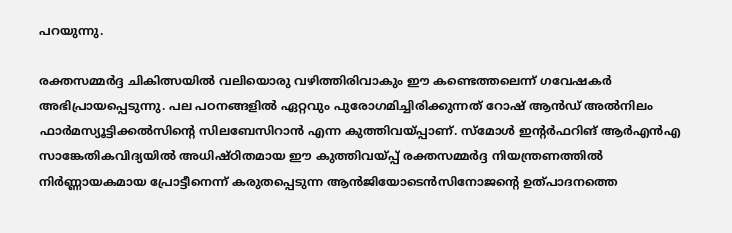പറയുന്നു.

രക്തസമ്മര്‍ദ്ദ ചികിത്സയില്‍ വലിയൊരു വഴിത്തിരിവാകും ഈ കണ്ടെത്തലെന്ന്‌ ഗവേഷകര്‍ അഭിപ്രായപ്പെടുന്നു. പല പഠനങ്ങളില്‍ ഏറ്റവും പുരോഗമിച്ചിരിക്കുന്നത്‌ റോഷ്‌ ആന്‍ഡ്‌ അല്‍നിലം ഫാര്‍മസ്യൂട്ടിക്കല്‍സിന്റെ സിലബേസിറാന്‍ എന്ന കുത്തിവയ്‌പ്പാണ്‌. സ്‌മോള്‍ ഇന്റര്‍ഫറിങ്‌ ആര്‍എന്‍എ സാങ്കേതികവിദ്യയില്‍ അധിഷ്‌ഠിതമായ ഈ കുത്തിവയ്‌പ്പ്‌ രക്തസമ്മര്‍ദ്ദ നിയന്ത്രണത്തില്‍ നിര്‍ണ്ണായകമായ പ്രോട്ടീനെന്ന്‌ കരുതപ്പെടുന്ന ആന്‍ജിയോടെന്‍സിനോജന്റെ ഉത്‌പാദനത്തെ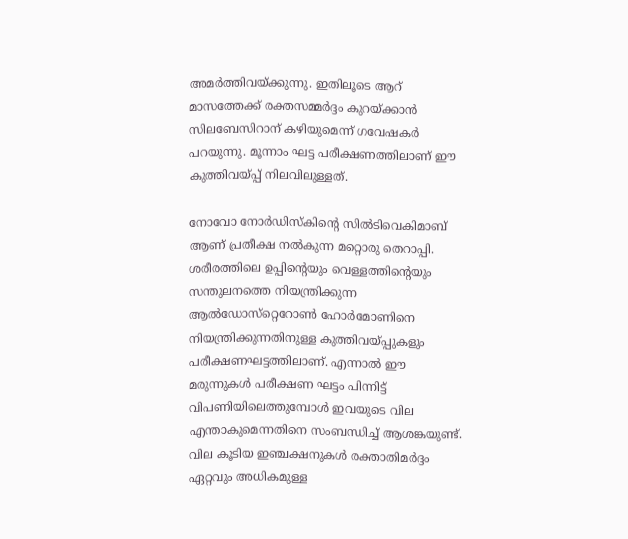അമര്‍ത്തിവയ്‌ക്കുന്നു. ഇതിലൂടെ ആറ്‌ മാസത്തേക്ക്‌ രക്തസമ്മര്‍ദ്ദം കുറയ്‌ക്കാന്‍ സിലബേസിറാന്‌ കഴിയുമെന്ന്‌ ഗവേഷകര്‍ പറയുന്നു. മൂന്നാം ഘട്ട പരീക്ഷണത്തിലാണ്‌ ഈ കുത്തിവയ്‌പ്പ്‌ നിലവിലുള്ളത്‌.

നോവോ നോര്‍ഡിസ്‌കിന്റെ സില്‍ടിവെകിമാബ്‌ ആണ്‌ പ്രതീക്ഷ നല്‍കുന്ന മറ്റൊരു തെറാപ്പി. ശരീരത്തിലെ ഉപ്പിന്റെയും വെള്ളത്തിന്റെയും സന്തുലനത്തെ നിയന്ത്രിക്കുന്ന ആല്‍ഡോസ്‌റ്റെറോണ്‍ ഹോര്‍മോണിനെ നിയന്ത്രിക്കുന്നതിനുള്ള കുത്തിവയ്‌പ്പുകളും പരീക്ഷണഘട്ടത്തിലാണ്‌. എന്നാല്‍ ഈ മരുന്നുകള്‍ പരീക്ഷണ ഘട്ടം പിന്നിട്ട്‌ വിപണിയിലെത്തുമ്പോള്‍ ഇവയുടെ വില എന്താകുമെന്നതിനെ സംബന്ധിച്ച്‌ ആശങ്കയുണ്ട്‌. വില കൂടിയ ഇഞ്ചക്ഷനുകള്‍ രക്താതിമര്‍ദ്ദം ഏറ്റവും അധികമുള്ള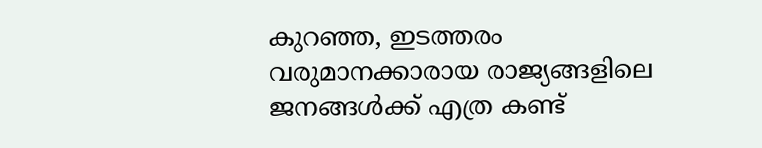കുറഞ്ഞ, ഇടത്തരം വരുമാനക്കാരായ രാജ്യങ്ങളിലെ ജനങ്ങള്‍ക്ക്‌ എത്ര കണ്ട്‌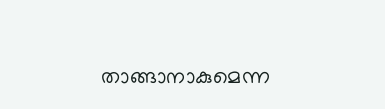താങ്ങാനാകുമെന്ന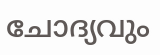ചോദ്യവും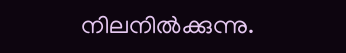നിലനില്‍ക്കുന്നു.